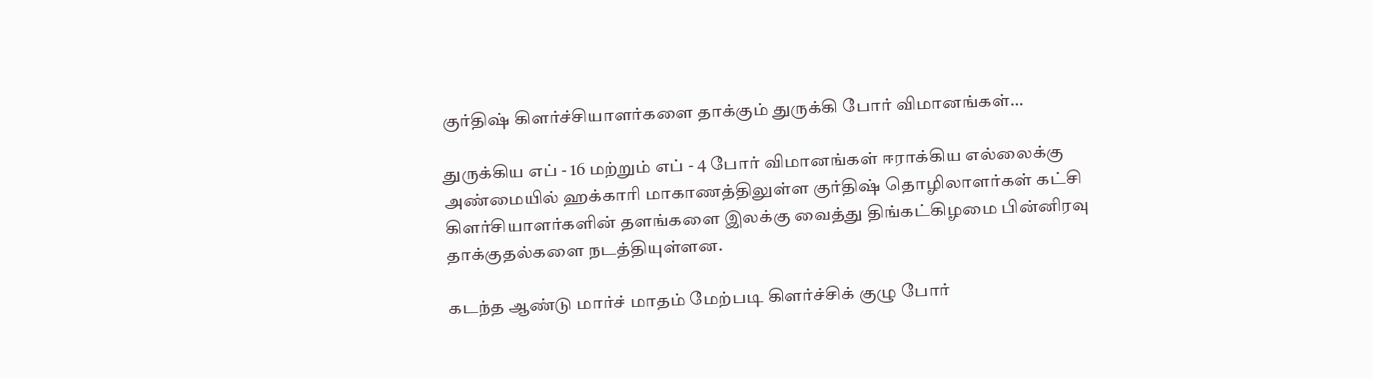குர்திஷ் கிளர்ச்சியாளர்களை தாக்கும் துருக்கி போர் விமானங்கள்…

துருக்கிய எப் - 16 மற்றும் எப் - 4 போர் விமானங்கள் ஈராக்கிய எல்லைக்கு அண்மையில் ஹக்காரி மாகாணத்திலுள்ள குர்திஷ் தொழிலாளர்கள் கட்சி கிளர்சியாளர்களின் தளங்களை இலக்கு வைத்து திங்கட்கிழமை பின்னிரவு தாக்குதல்களை நடத்தியுள்ளன.

கடந்த ஆண்டு மார்ச் மாதம் மேற்படி கிளர்ச்சிக் குழு போர்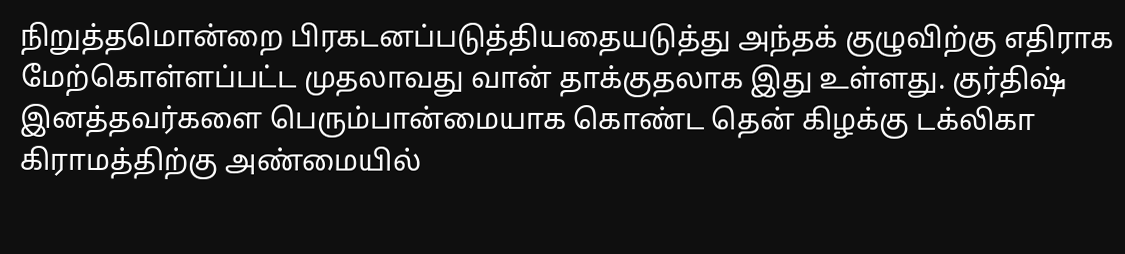நிறுத்தமொன்றை பிரகடனப்படுத்தியதையடுத்து அந்தக் குழுவிற்கு எதிராக மேற்கொள்ளப்பட்ட முதலாவது வான் தாக்குதலாக இது உள்ளது. குர்திஷ் இனத்தவர்களை பெரும்பான்மையாக கொண்ட தென் கிழக்கு டக்லிகா கிராமத்திற்கு அண்மையில்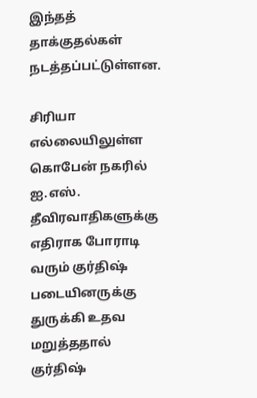இந்தத் தாக்குதல்கள் நடத்தப்பட்டுள்ளன.

சிரியா எல்லையிலுள்ள கொபேன் நகரில் ஐ.எஸ். தீவிரவாதிகளுக்கு எதிராக போராடி வரும் குர்திஷ் படையினருக்கு துருக்கி உதவ மறுத்ததால் குர்திஷ்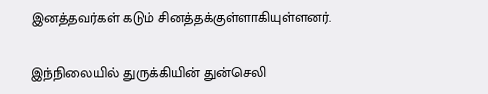இனத்தவர்கள் கடும் சினத்தக்குள்ளாகியுள்ளனர்.

இந்நிலையில் துருக்கியின் துன்செலி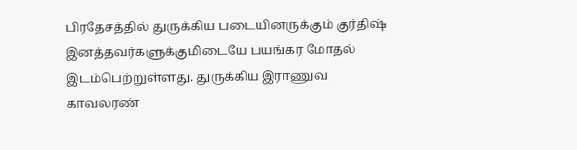பிரதேசத்தில் துருக்கிய படையினருக்கும் குர்திஷ் இனத்தவர்களுக்குமிடையே பயங்கர மோதல் இடம்பெற்றுள்ளது. துருக்கிய இராணுவ காவலரண்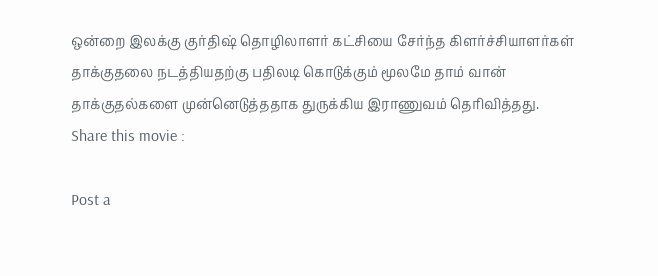ஒன்றை இலக்கு குர்திஷ் தொழிலாளர் கட்சியை சேர்ந்த கிளர்ச்சியாளர்கள் தாக்குதலை நடத்தியதற்கு பதிலடி கொடுக்கும் மூலமே தாம் வான் தாக்குதல்களை முன்னெடுத்ததாக துருக்கிய இராணுவம் தெரிவித்தது.
Share this movie :

Post a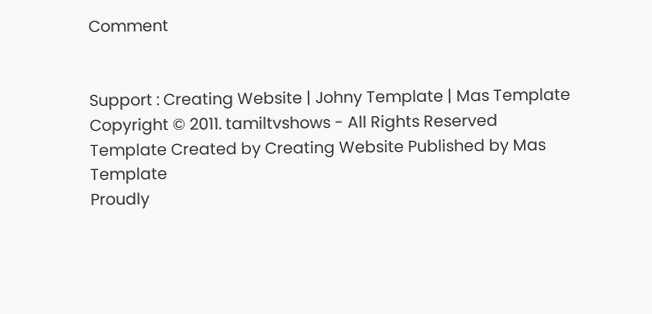Comment


Support : Creating Website | Johny Template | Mas Template
Copyright © 2011. tamiltvshows - All Rights Reserved
Template Created by Creating Website Published by Mas Template
Proudly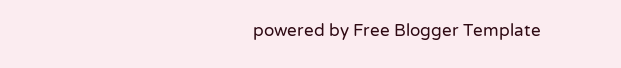powered by Free Blogger Template